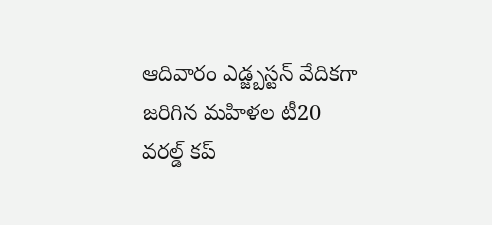ఆదివారం ఎడ్జ్బస్టన్ వేదికగా జరిగిన మహిళల టీ20 వరల్డ్ కప్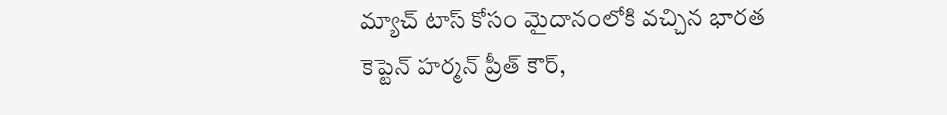మ్యాచ్ టాస్ కోసం మైదానంలోకి వచ్చిన భారత కెప్టెన్ హర్మన్ ప్రీత్ కౌర్,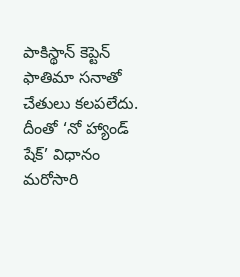పాకిస్థాన్ కెప్టెన్ ఫాతిమా సనాతో చేతులు కలపలేదు. దీంతో ‘నో హ్యాండ్ షేక్’ విధానం మరోసారి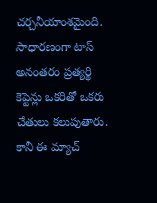చర్చనీయాంశమైంది. సాధారణంగా టాస్ అనంతరం ప్రత్యర్థి కెప్టెన్లు ఒకరితో ఒకరు చేతులు కలుపుతారు. కానీ ఈ మ్యాచ్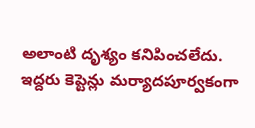అలాంటి దృశ్యం కనిపించలేదు. ఇద్దరు కెప్టెన్లు మర్యాదపూర్వకంగా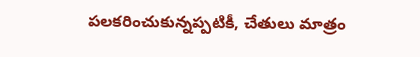పలకరించుకున్నప్పటికీ, చేతులు మాత్రం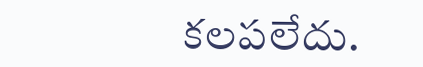కలపలేదు.